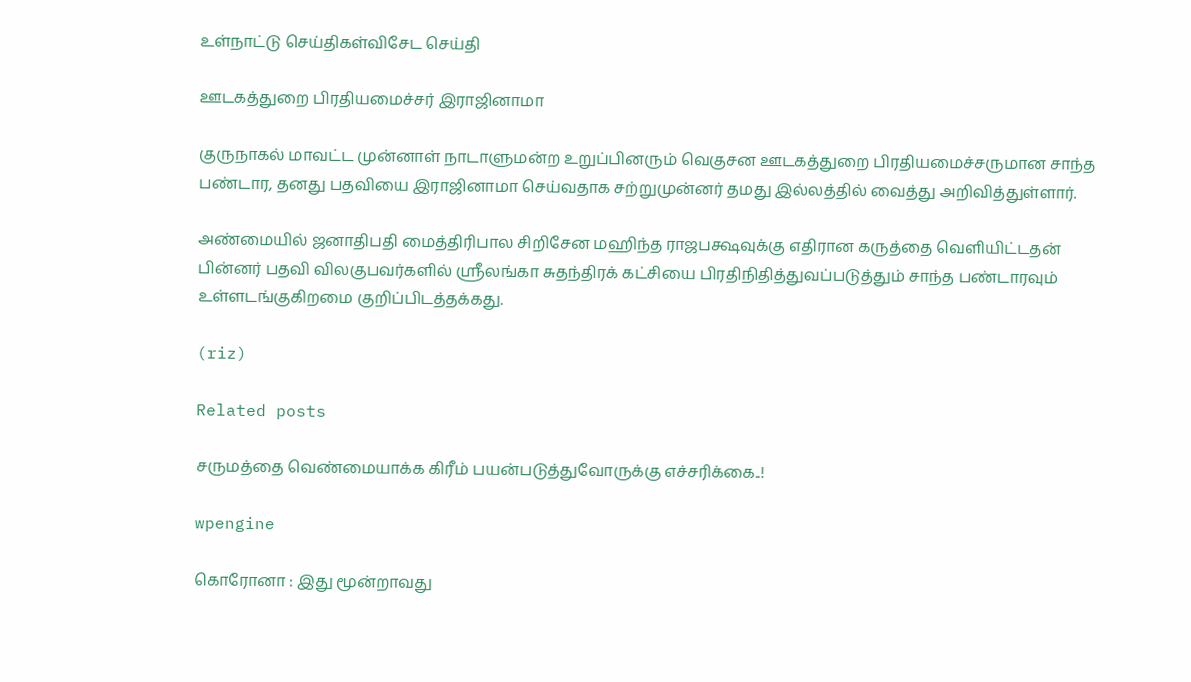உள்நாட்டு செய்திகள்விசேட செய்தி

ஊடகத்துறை பிரதியமைச்சர் இராஜினாமா

குருநாகல் மாவட்ட முன்னாள் நாடாளுமன்ற உறுப்பினரும் வெகுசன ஊடகத்துறை பிரதியமைச்சருமான சாந்த பண்டார, தனது பதவியை இராஜினாமா செய்வதாக சற்றுமுன்னர் தமது இல்லத்தில் வைத்து அறிவித்துள்ளார்.

அண்மையில் ஜனாதிபதி மைத்திரிபால சிறிசேன மஹிந்த ராஜபக்ஷவுக்கு எதிரான கருத்தை வெளியிட்டதன் பின்னர் பதவி விலகுபவர்களில் ஸ்ரீலங்கா சுதந்திரக் கட்சியை பிரதிநிதித்துவப்படுத்தும் சாந்த பண்டாரவும் உள்ளடங்குகிறமை குறிப்பிடத்தக்கது.

(riz)

Related posts

சருமத்தை வெண்மையாக்க கிரீம் பயன்படுத்துவோருக்கு எச்சரிக்கை..!

wpengine

கொரோனா : இது மூன்றாவது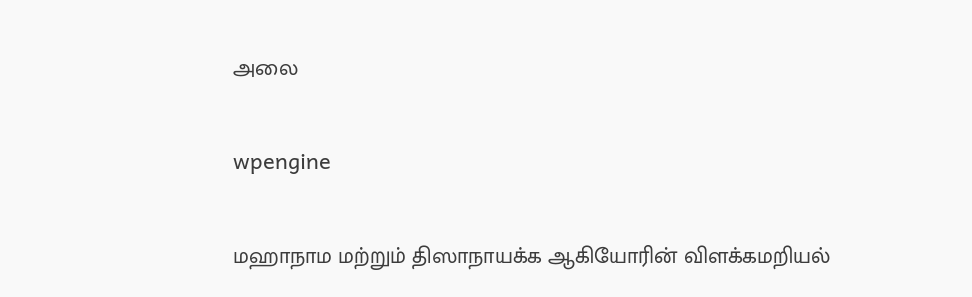அலை

wpengine

மஹாநாம மற்றும் திஸாநாயக்க ஆகியோரின் விளக்கமறியல்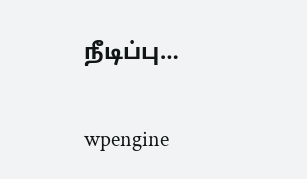நீடிப்பு…

wpengine